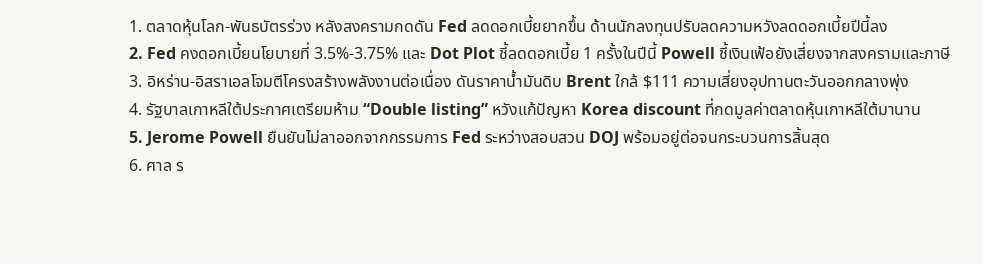1. ตลาดหุ้นโลก-พันธบัตรร่วง หลังสงครามกดดัน Fed ลดดอกเบี้ยยากขึ้น ด้านนักลงทุนปรับลดความหวังลดดอกเบี้ยปีนี้ลง
2. Fed คงดอกเบี้ยนโยบายที่ 3.5%-3.75% และ Dot Plot ชี้ลดดอกเบี้ย 1 ครั้งในปีนี้ Powell ชี้เงินเฟ้อยังเสี่ยงจากสงครามและภาษี
3. อิหร่าน-อิสราเอลโจมตีโครงสร้างพลังงานต่อเนื่อง ดันราคาน้ำมันดิบ Brent ใกล้ $111 ความเสี่ยงอุปทานตะวันออกกลางพุ่ง
4. รัฐบาลเกาหลีใต้ประกาศเตรียมห้าม “Double listing” หวังแก้ปัญหา Korea discount ที่กดมูลค่าตลาดหุ้นเกาหลีใต้มานาน
5. Jerome Powell ยืนยันไม่ลาออกจากกรรมการ Fed ระหว่างสอบสวน DOJ พร้อมอยู่ต่อจนกระบวนการสิ้นสุด
6. ศาล ร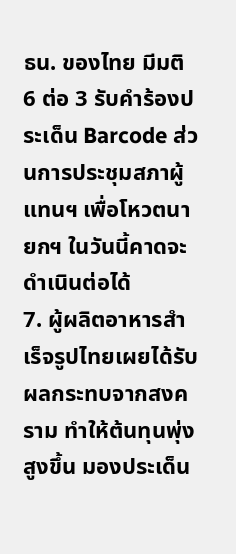ธน. ของไทย มีมติ 6 ต่อ 3 รับคำร้องประเด็น Barcode ส่วนการประชุมสภาผู้แทนฯ เพื่อโหวตนายกฯ ในวันนี้คาดจะดำเนินต่อได้
7. ผู้ผลิตอาหารสำเร็จรูปไทยเผยได้รับผลกระทบจากสงคราม ทำให้ต้นทุนพุ่งสูงขึ้น มองประเด็น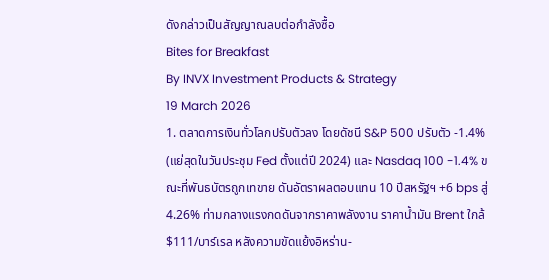ดังกล่าวเป็นสัญญาณลบต่อกำลังซื้อ
Bites for Breakfast
By INVX Investment Products & Strategy
19 March 2026
1. ตลาดการเงินทั่วโลกปรับตัวลง โดยดัชนี S&P 500 ปรับตัว -1.4% (แย่สุดในวันประชุม Fed ตั้งแต่ปี 2024) และ Nasdaq 100 -1.4% ขณะที่พันธบัตรถูกเทขาย ดันอัตราผลตอบแทน 10 ปีสหรัฐฯ +6 bps สู่ 4.26% ท่ามกลางแรงกดดันจากราคาพลังงาน ราคาน้ำมัน Brent ใกล้ $111/บาร์เรล หลังความขัดแย้งอิหร่าน-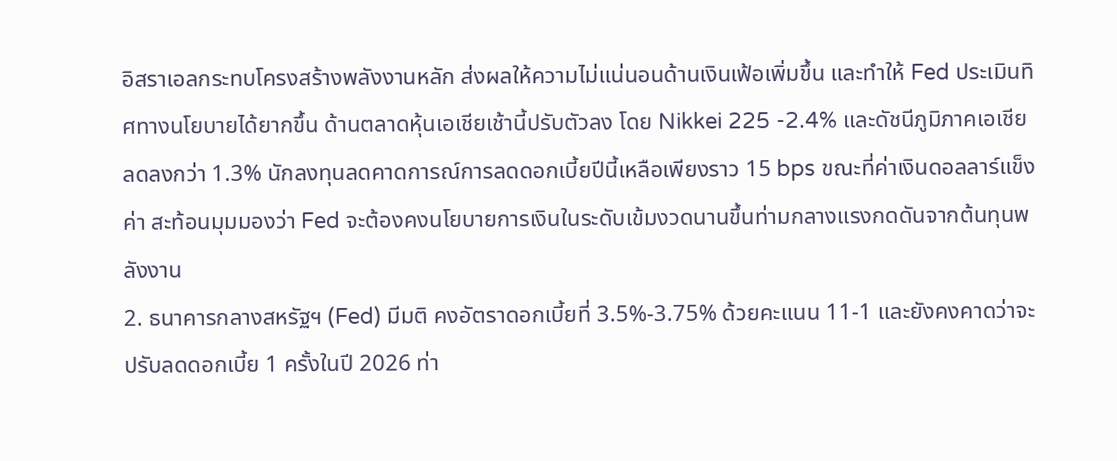อิสราเอลกระทบโครงสร้างพลังงานหลัก ส่งผลให้ความไม่แน่นอนด้านเงินเฟ้อเพิ่มขึ้น และทำให้ Fed ประเมินทิศทางนโยบายได้ยากขึ้น ด้านตลาดหุ้นเอเชียเช้านี้ปรับตัวลง โดย Nikkei 225 -2.4% และดัชนีภูมิภาคเอเชียลดลงกว่า 1.3% นักลงทุนลดคาดการณ์การลดดอกเบี้ยปีนี้เหลือเพียงราว 15 bps ขณะที่ค่าเงินดอลลาร์แข็งค่า สะท้อนมุมมองว่า Fed จะต้องคงนโยบายการเงินในระดับเข้มงวดนานขึ้นท่ามกลางแรงกดดันจากต้นทุนพลังงาน
2. ธนาคารกลางสหรัฐฯ (Fed) มีมติ คงอัตราดอกเบี้ยที่ 3.5%-3.75% ด้วยคะแนน 11-1 และยังคงคาดว่าจะปรับลดดอกเบี้ย 1 ครั้งในปี 2026 ท่า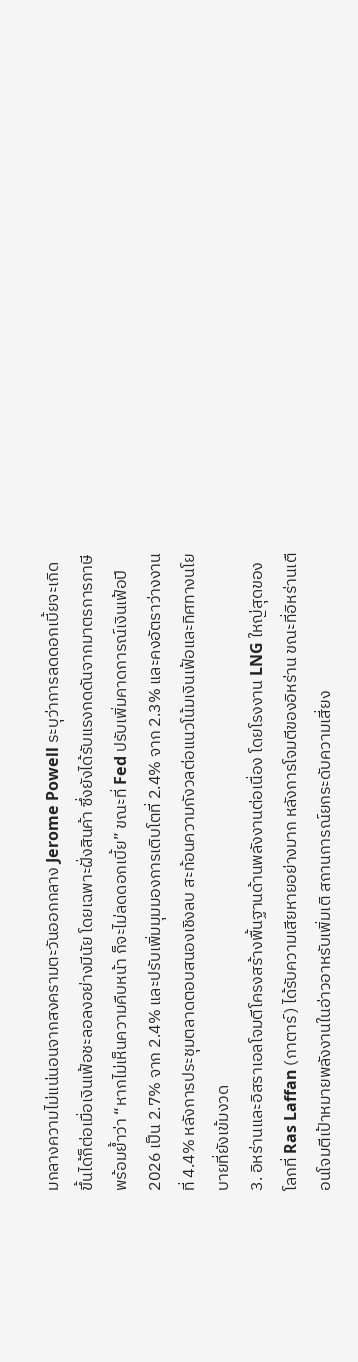มกลางความไม่แน่นอนจากสงครามตะวันออกกลาง Jerome Powell ระบุว่าการลดดอกเบี้ยจะเกิดขึ้นได้ก็ต่อเมื่อเงินเฟ้อชะลอลงอย่างมีนัย โดยเฉพาะฝั่งสินค้า ซึ่งยังได้รับแรงกดดันจากมาตรการภาษี พร้อมย้ำว่า “หากไม่เห็นความคืบหน้า ก็จะไม่ลดดอกเบี้ย” ขณะที่ Fed ปรับเพิ่มคาดการณ์เงินเฟ้อปี 2026 เป็น 2.7% จาก 2.4% และปรับเพิ่มมุมมองการเติบโตที่ 2.4% จาก 2.3% และคงอัตราว่างงานที่ 4.4% หลังการประชุมตลาดตอบสนองเชิงลบ สะท้อนความกังวลต่อแนวโน้มเงินเฟ้อและทิศทางนโยบายที่ยังเข้มงวด
3. อิหร่านและอิสราเอลโจมตีโครงสร้างพื้นฐานด้านพลังงานต่อเนื่อง โดยโรงงาน LNG ใหญ่สุดของโลกที่ Ras Laffan (กาตาร์) ได้รับความเสียหายอย่างมาก หลังการโจมตีของอิหร่าน ขณะที่อิหร่านเตือนโจมตีเป้าหมายพลังงานในอ่าวอาหรับเพิ่มเติ สถานการณ์ยกระดับความเสี่ยง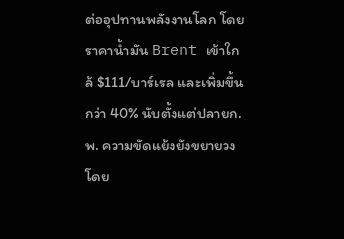ต่ออุปทานพลังงานโลก โดยราคาน้ำมัน Brent เข้าใกล้ $111/บาร์เรล และเพิ่มขึ้นกว่า 40% นับตั้งแต่ปลายก.พ. ความขัดแย้งยังขยายวง โดย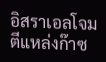อิสราเอลโจมตีแหล่งก๊าซ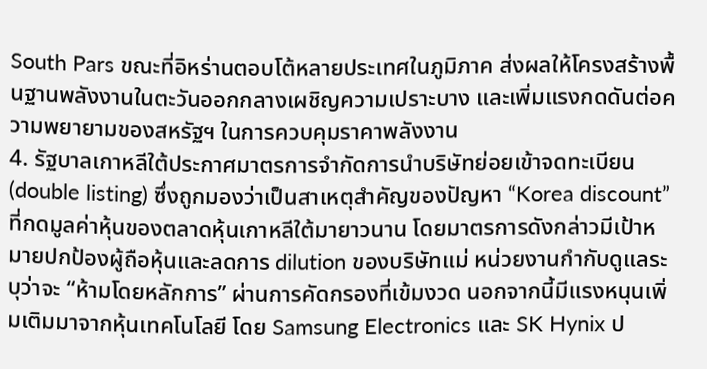South Pars ขณะที่อิหร่านตอบโต้หลายประเทศในภูมิภาค ส่งผลให้โครงสร้างพื้นฐานพลังงานในตะวันออกกลางเผชิญความเปราะบาง และเพิ่มแรงกดดันต่อความพยายามของสหรัฐฯ ในการควบคุมราคาพลังงาน
4. รัฐบาลเกาหลีใต้ประกาศมาตรการจำกัดการนำบริษัทย่อยเข้าจดทะเบียน (double listing) ซึ่งถูกมองว่าเป็นสาเหตุสำคัญของปัญหา “Korea discount” ที่กดมูลค่าหุ้นของตลาดหุ้นเกาหลีใต้มายาวนาน โดยมาตรการดังกล่าวมีเป้าหมายปกป้องผู้ถือหุ้นและลดการ dilution ของบริษัทแม่ หน่วยงานกำกับดูแลระบุว่าจะ “ห้ามโดยหลักการ” ผ่านการคัดกรองที่เข้มงวด นอกจากนี้มีแรงหนุนเพิ่มเติมมาจากหุ้นเทคโนโลยี โดย Samsung Electronics และ SK Hynix ป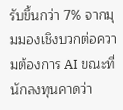รับขึ้นกว่า 7% จากมุมมองเชิงบวกต่อความต้องการ AI ขณะที่นักลงทุนคาดว่า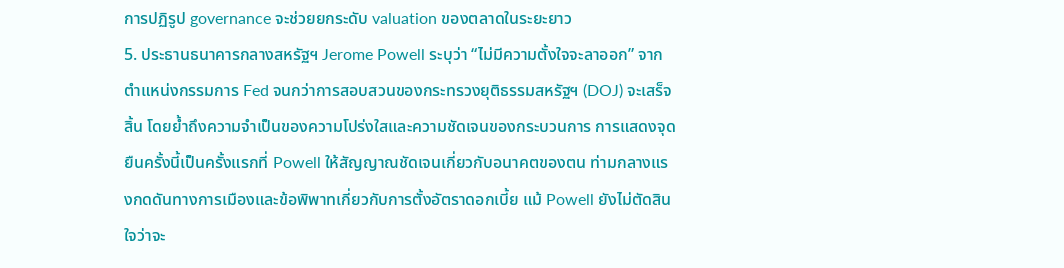การปฏิรูป governance จะช่วยยกระดับ valuation ของตลาดในระยะยาว
5. ประธานธนาคารกลางสหรัฐฯ Jerome Powell ระบุว่า “ไม่มีความตั้งใจจะลาออก” จากตำแหน่งกรรมการ Fed จนกว่าการสอบสวนของกระทรวงยุติธรรมสหรัฐฯ (DOJ) จะเสร็จสิ้น โดยย้ำถึงความจำเป็นของความโปร่งใสและความชัดเจนของกระบวนการ การแสดงจุดยืนครั้งนี้เป็นครั้งแรกที่ Powell ให้สัญญาณชัดเจนเกี่ยวกับอนาคตของตน ท่ามกลางแรงกดดันทางการเมืองและข้อพิพาทเกี่ยวกับการตั้งอัตราดอกเบี้ย แม้ Powell ยังไม่ตัดสินใจว่าจะ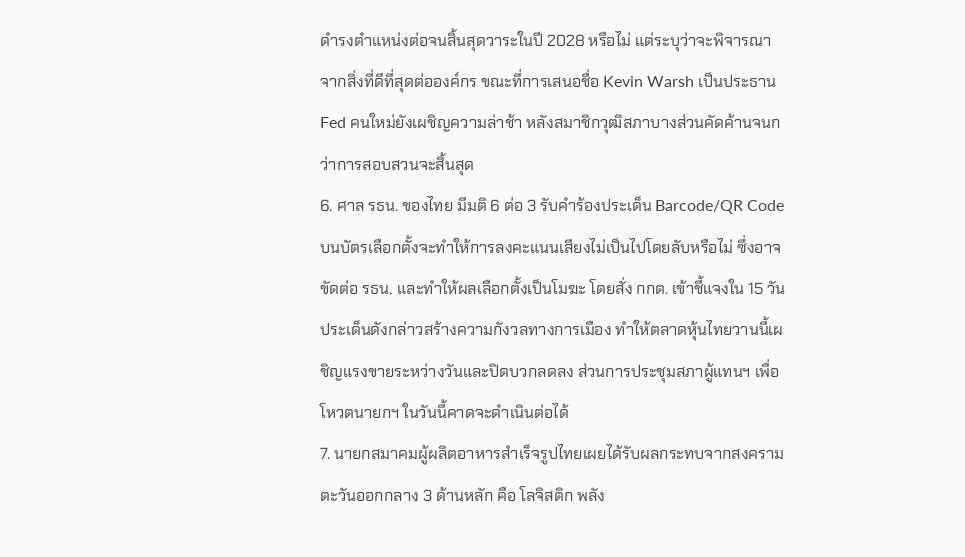ดำรงตำแหน่งต่อจนสิ้นสุดวาระในปี 2028 หรือไม่ แต่ระบุว่าจะพิจารณาจากสิ่งที่ดีที่สุดต่อองค์กร ขณะที่การเสนอชื่อ Kevin Warsh เป็นประธาน Fed คนใหม่ยังเผชิญความล่าช้า หลังสมาชิกวุฒิสภาบางส่วนคัดค้านจนกว่าการสอบสวนจะสิ้นสุด
6. ศาล รธน. ของไทย มีมติ 6 ต่อ 3 รับคำร้องประเด็น Barcode/QR Code บนบัตรเลือกตั้งจะทำให้การลงคะแนนเสียงไม่เป็นไปโดยลับหรือไม่ ซึ่งอาจขัดต่อ รธน. และทำให้ผลเลือกตั้งเป็นโมฆะ โดยสั่ง กกต. เข้าชี้แจงใน 15 วัน ประเด็นดังกล่าวสร้างความกังวลทางการเมือง ทำให้ตลาดหุ้นไทยวานนี้เผชิญแรงขายระหว่างวันและปิดบวกลดลง ส่วนการประชุมสภาผู้แทนฯ เพื่อโหวตนายกฯ ในวันนี้คาดจะดำเนินต่อได้
7. นายกสมาคมผู้ผลิตอาหารสำเร็จรูปไทยเผยได้รับผลกระทบจากสงครามตะวันออกกลาง 3 ด้านหลัก คือ โลจิสติก พลัง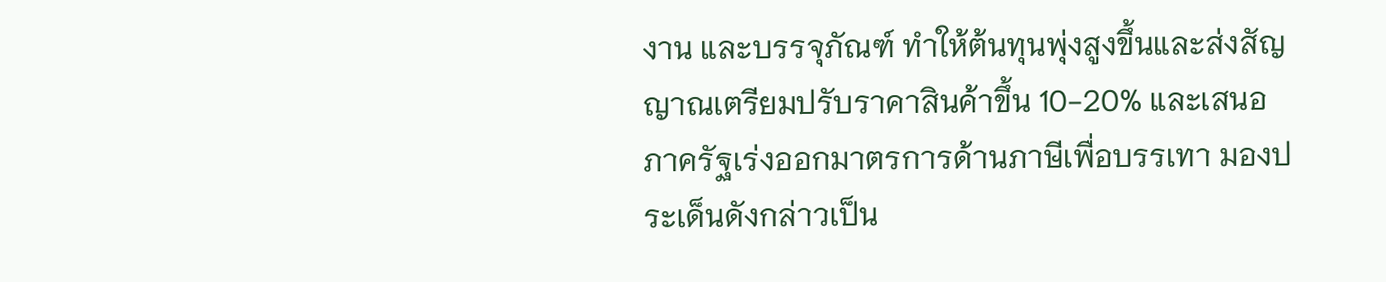งาน และบรรจุภัณฑ์ ทำให้ต้นทุนพุ่งสูงขึ้นและส่งสัญญาณเตรียมปรับราคาสินค้าขึ้น 10-20% และเสนอภาครัฐเร่งออกมาตรการด้านภาษีเพื่อบรรเทา มองประเด็นดังกล่าวเป็น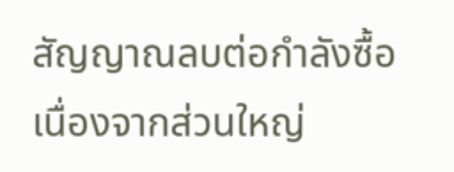สัญญาณลบต่อกำลังซื้อ เนื่องจากส่วนใหญ่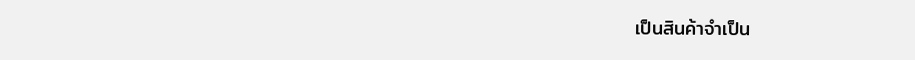เป็นสินค้าจำเป็น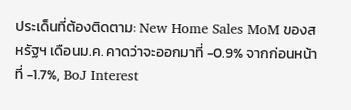ประเด็นที่ต้องติดตาม: New Home Sales MoM ของสหรัฐฯ เดือนม.ค. คาดว่าจะออกมาที่ -0.9% จากก่อนหน้าที่ -1.7%, BoJ Interest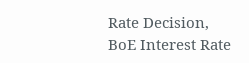Rate Decision, BoE Interest Rate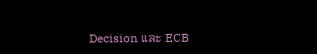Decision และ ECB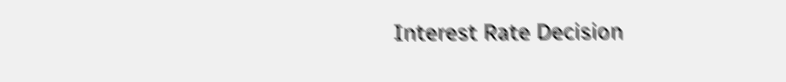Interest Rate Decision